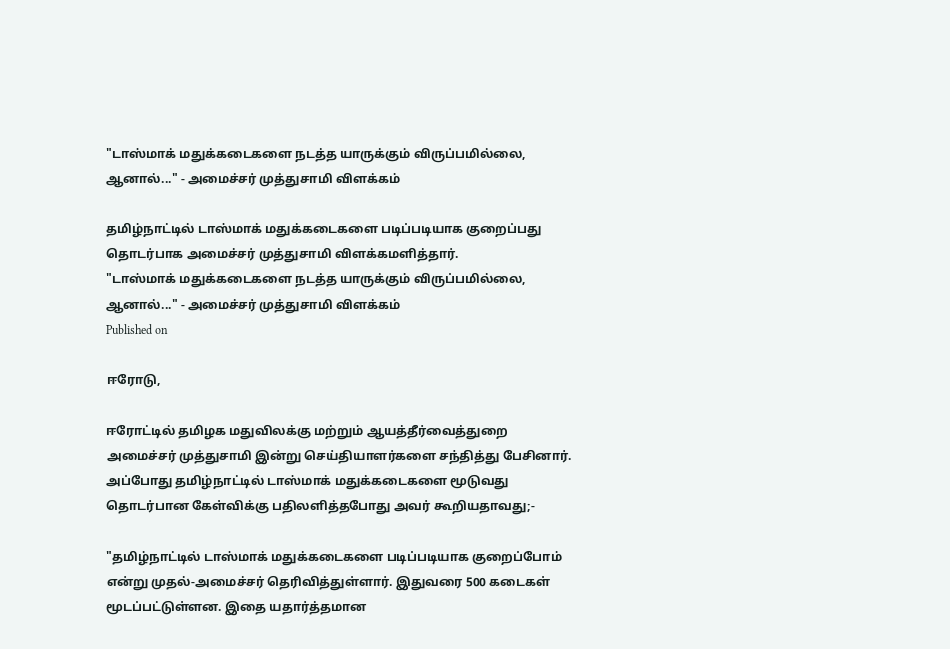"டாஸ்மாக் மதுக்கடைகளை நடத்த யாருக்கும் விருப்பமில்லை, ஆனால்..." - அமைச்சர் முத்துசாமி விளக்கம்

தமிழ்நாட்டில் டாஸ்மாக் மதுக்கடைகளை படிப்படியாக குறைப்பது தொடர்பாக அமைச்சர் முத்துசாமி விளக்கமளித்தார்.
"டாஸ்மாக் மதுக்கடைகளை நடத்த யாருக்கும் விருப்பமில்லை, ஆனால்..." - அமைச்சர் முத்துசாமி விளக்கம்
Published on

ஈரோடு,

ஈரோட்டில் தமிழக மதுவிலக்கு மற்றும் ஆயத்தீர்வைத்துறை அமைச்சர் முத்துசாமி இன்று செய்தியாளர்களை சந்தித்து பேசினார். அப்போது தமிழ்நாட்டில் டாஸ்மாக் மதுக்கடைகளை மூடுவது தொடர்பான கேள்விக்கு பதிலளித்தபோது அவர் கூறியதாவது;-

"தமிழ்நாட்டில் டாஸ்மாக் மதுக்கடைகளை படிப்படியாக குறைப்போம் என்று முதல்-அமைச்சர் தெரிவித்துள்ளார். இதுவரை 500 கடைகள் மூடப்பட்டுள்ளன. இதை யதார்த்தமான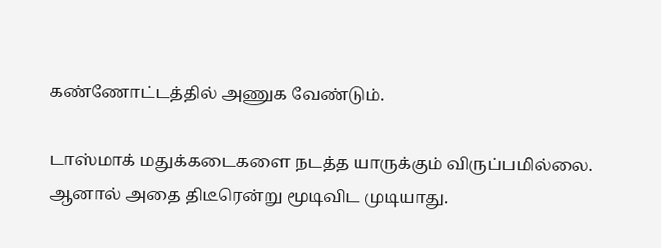கண்ணோட்டத்தில் அணுக வேண்டும்.

டாஸ்மாக் மதுக்கடைகளை நடத்த யாருக்கும் விருப்பமில்லை. ஆனால் அதை திடீரென்று மூடிவிட முடியாது.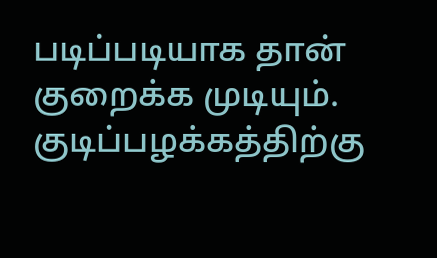படிப்படியாக தான் குறைக்க முடியும். குடிப்பழக்கத்திற்கு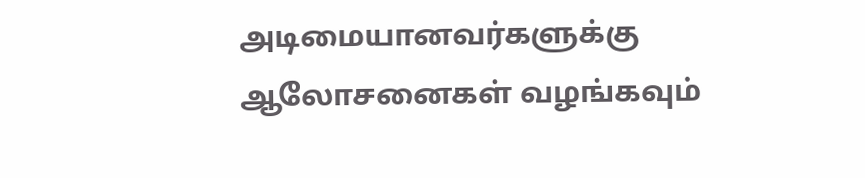அடிமையானவர்களுக்கு ஆலோசனைகள் வழங்கவும்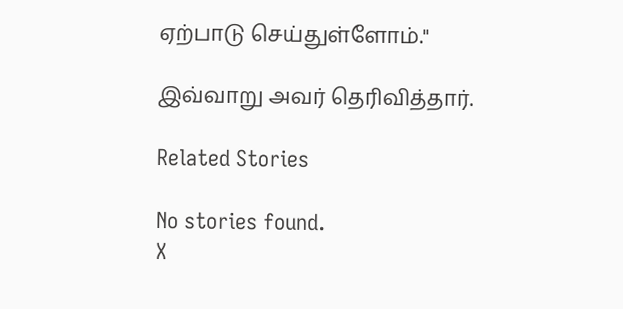ஏற்பாடு செய்துள்ளோம்."

இவ்வாறு அவர் தெரிவித்தார்.

Related Stories

No stories found.
X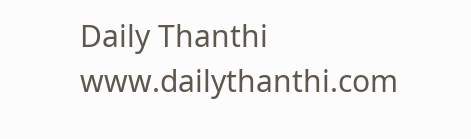Daily Thanthi
www.dailythanthi.com